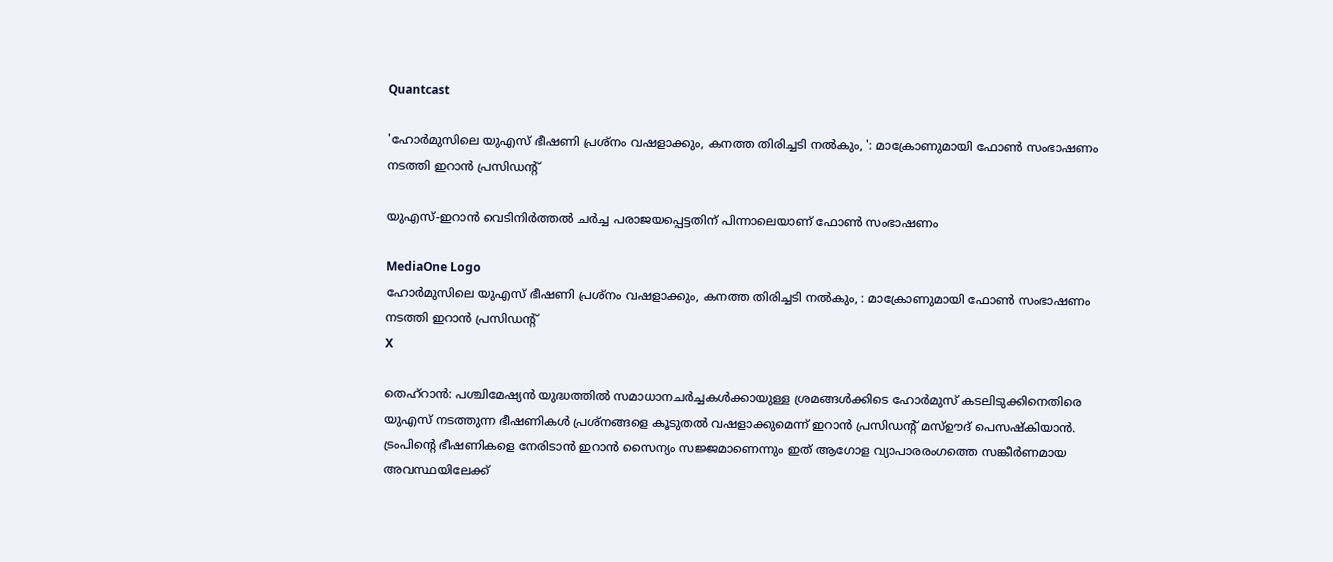Quantcast

'ഹോര്‍മുസിലെ യുഎസ് ഭീഷണി പ്രശ്‌നം വഷളാക്കും, കനത്ത തിരിച്ചടി നല്‍കും, ': മാക്രോണുമായി ഫോണ്‍ സംഭാഷണം നടത്തി ഇറാന്‍ പ്രസിഡന്റ്

യുഎസ്-ഇറാൻ വെടിനിർത്തൽ ചർച്ച പരാജയപ്പെട്ടതിന് പിന്നാലെയാണ് ഫോൺ സംഭാഷണം

MediaOne Logo
ഹോര്‍മുസിലെ യുഎസ് ഭീഷണി പ്രശ്‌നം വഷളാക്കും, കനത്ത തിരിച്ചടി നല്‍കും, : മാക്രോണുമായി ഫോണ്‍ സംഭാഷണം നടത്തി ഇറാന്‍ പ്രസിഡന്റ്
X

തെഹ്‌റാന്‍: പശ്ചിമേഷ്യന്‍ യുദ്ധത്തില്‍ സമാധാനചര്‍ച്ചകള്‍ക്കായുള്ള ശ്രമങ്ങള്‍ക്കിടെ ഹോര്‍മുസ് കടലിടുക്കിനെതിരെ യുഎസ് നടത്തുന്ന ഭീഷണികള്‍ പ്രശ്‌നങ്ങളെ കൂടുതല്‍ വഷളാക്കുമെന്ന് ഇറാന്‍ പ്രസിഡന്റ് മസ്ഊദ് പെസഷ്‌കിയാന്‍. ട്രംപിന്റെ ഭീഷണികളെ നേരിടാന്‍ ഇറാന്‍ സൈന്യം സജ്ജമാണെന്നും ഇത് ആഗോള വ്യാപാരരംഗത്തെ സങ്കീര്‍ണമായ അവസ്ഥയിലേക്ക്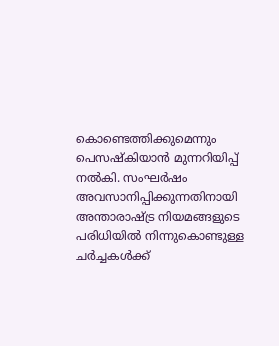കൊണ്ടെത്തിക്കുമെന്നും പെസഷ്‌കിയാന്‍ മുന്നറിയിപ്പ് നല്‍കി. സംഘര്‍ഷം അവസാനിപ്പിക്കുന്നതിനായി അന്താരാഷ്ട്ര നിയമങ്ങളുടെ പരിധിയില്‍ നിന്നുകൊണ്ടുള്ള ചര്‍ച്ചകള്‍ക്ക്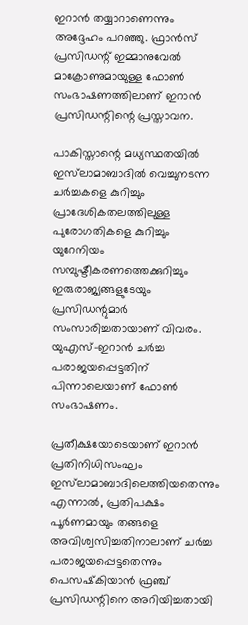ഇറാൻ തയ്യാറാണെന്നും അദ്ദേഹം പറഞ്ഞു. ഫ്രാന്‍സ് പ്രസിഡന്റ് ഇമ്മാനുവേല്‍ മാക്രോണുമായുള്ള ഫോണ്‍ സംഭാഷണത്തിലാണ് ഇറാന്‍ പ്രസിഡന്റിന്റെ പ്രസ്താവന.

പാകിസ്താന്റെ മധ്യസ്ഥതയില്‍ ഇസ്‌ലാമാബാദില്‍ വെച്ചുനടന്ന ചര്‍ച്ചകളെ കുറിച്ചും പ്രാദേശികതലത്തിലുള്ള പുരോഗതികളെ കുറിച്ചും യുറേനിയം സമ്പുഷ്ടീകരണത്തെക്കുറിച്ചും ഇരുരാജ്യങ്ങളുടേയും പ്രസിഡന്റുമാര്‍ സംസാരിച്ചതായാണ് വിവരം. യുഎസ്-ഇറാന്‍ ചര്‍ച്ച പരാജയപ്പെട്ടതിന് പിന്നാലെയാണ് ഫോണ്‍ സംഭാഷണം.

പ്രതീക്ഷയോടെയാണ് ഇറാന്‍ പ്രതിനിധിസംഘം ഇസ്‌ലാമാബാദിലെത്തിയതെന്നും എന്നാല്‍, പ്രതിപക്ഷം പൂര്‍ണമായും തങ്ങളെ അവിശ്വസിച്ചതിനാലാണ് ചര്‍ച്ച പരാജയപ്പെട്ടതെന്നും പെസഷ്‌കിയാന്‍ ഫ്രഞ്ച് പ്രസിഡന്റിനെ അറിയിച്ചതായി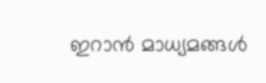ഇറാന്‍ മാധ്യമങ്ങള്‍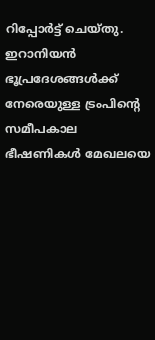റിപ്പോര്‍ട്ട് ചെയ്തു. ഇറാനിയന്‍ ഭൂപ്രദേശങ്ങള്‍ക്ക് നേരെയുള്ള ട്രംപിന്റെ സമീപകാല ഭീഷണികള്‍ മേഖലയെ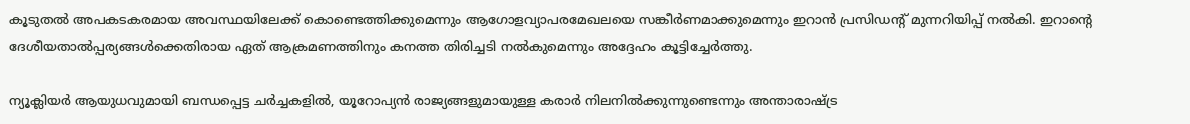കൂടുതല്‍ അപകടകരമായ അവസ്ഥയിലേക്ക് കൊണ്ടെത്തിക്കുമെന്നും ആഗോളവ്യാപരമേഖലയെ സങ്കീര്‍ണമാക്കുമെന്നും ഇറാന്‍ പ്രസിഡന്റ് മുന്നറിയിപ്പ് നല്‍കി. ഇറാന്റെ ദേശീയതാല്‍പ്പര്യങ്ങള്‍ക്കെതിരായ ഏത് ആക്രമണത്തിനും കനത്ത തിരിച്ചടി നല്‍കുമെന്നും അദ്ദേഹം കൂട്ടിച്ചേര്‍ത്തു.

ന്യൂക്ലിയര്‍ ആയുധവുമായി ബന്ധപ്പെട്ട ചര്‍ച്ചകളില്‍, യൂറോപ്യന്‍ രാജ്യങ്ങളുമായുള്ള കരാര്‍ നിലനില്‍ക്കുന്നുണ്ടെന്നും അന്താരാഷ്ട്ര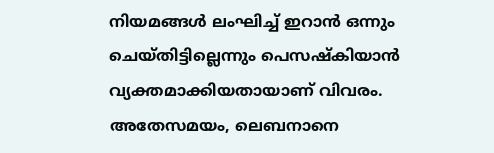നിയമങ്ങള്‍ ലംഘിച്ച് ഇറാന്‍ ഒന്നും ചെയ്തിട്ടില്ലെന്നും പെസഷ്‌കിയാന്‍ വ്യക്തമാക്കിയതായാണ് വിവരം. അതേസമയം, ലെബനാനെ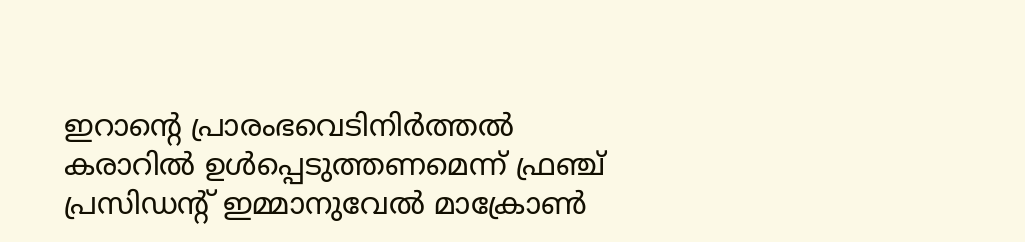ഇറാന്റെ പ്രാരംഭവെടിനിര്‍ത്തല്‍ കരാറില്‍ ഉള്‍പ്പെടുത്തണമെന്ന് ഫ്രഞ്ച് പ്രസിഡന്റ് ഇമ്മാനുവേല്‍ മാക്രോണ്‍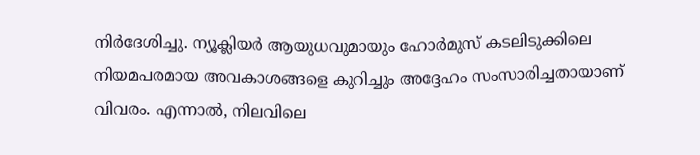നിർദേശിച്ചു. ന്യൂക്ലിയര്‍ ആയുധവുമായും ഹോര്‍മുസ് കടലിടുക്കിലെ നിയമപരമായ അവകാശങ്ങളെ കുറിച്ചും അദ്ദേഹം സംസാരിച്ചതായാണ് വിവരം. എന്നാല്‍, നിലവിലെ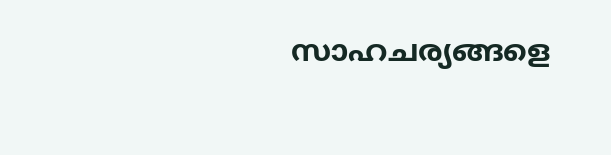സാഹചര്യങ്ങളെ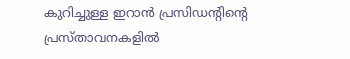കുറിച്ചുള്ള ഇറാന്‍ പ്രസിഡന്റിന്റെ പ്രസ്താവനകളില്‍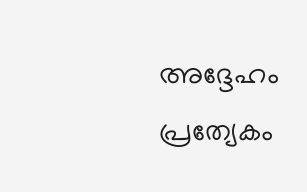അദ്ദേഹം പ്രത്യേകം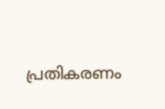പ്രതികരണം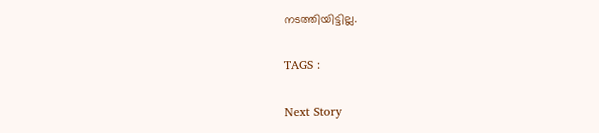നടത്തിയിട്ടില്ല.

TAGS :

Next Story